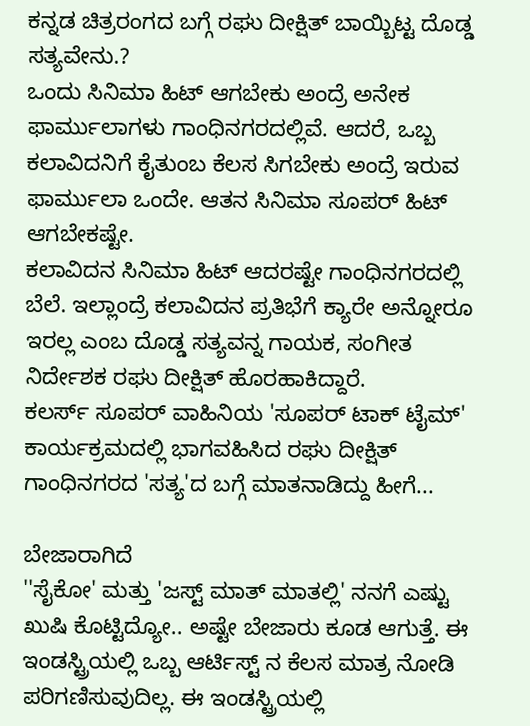ಕನ್ನಡ ಚಿತ್ರರಂಗದ ಬಗ್ಗೆ ರಘು ದೀಕ್ಷಿತ್ ಬಾಯ್ಬಿಟ್ಟ ದೊಡ್ಡ ಸತ್ಯವೇನು.?
ಒಂದು ಸಿನಿಮಾ ಹಿಟ್ ಆಗಬೇಕು ಅಂದ್ರೆ ಅನೇಕ ಫಾರ್ಮುಲಾಗಳು ಗಾಂಧಿನಗರದಲ್ಲಿವೆ. ಆದರೆ, ಒಬ್ಬ ಕಲಾವಿದನಿಗೆ ಕೈತುಂಬ ಕೆಲಸ ಸಿಗಬೇಕು ಅಂದ್ರೆ ಇರುವ ಫಾರ್ಮುಲಾ ಒಂದೇ. ಆತನ ಸಿನಿಮಾ ಸೂಪರ್ ಹಿಟ್ ಆಗಬೇಕಷ್ಟೇ.
ಕಲಾವಿದನ ಸಿನಿಮಾ ಹಿಟ್ ಆದರಷ್ಟೇ ಗಾಂಧಿನಗರದಲ್ಲಿ ಬೆಲೆ. ಇಲ್ಲಾಂದ್ರೆ ಕಲಾವಿದನ ಪ್ರತಿಭೆಗೆ ಕ್ಯಾರೇ ಅನ್ನೋರೂ ಇರಲ್ಲ ಎಂಬ ದೊಡ್ಡ ಸತ್ಯವನ್ನ ಗಾಯಕ, ಸಂಗೀತ ನಿರ್ದೇಶಕ ರಘು ದೀಕ್ಷಿತ್ ಹೊರಹಾಕಿದ್ದಾರೆ.
ಕಲರ್ಸ್ ಸೂಪರ್ ವಾಹಿನಿಯ 'ಸೂಪರ್ ಟಾಕ್ ಟೈಮ್' ಕಾರ್ಯಕ್ರಮದಲ್ಲಿ ಭಾಗವಹಿಸಿದ ರಘು ದೀಕ್ಷಿತ್ ಗಾಂಧಿನಗರದ 'ಸತ್ಯ'ದ ಬಗ್ಗೆ ಮಾತನಾಡಿದ್ದು ಹೀಗೆ...

ಬೇಜಾರಾಗಿದೆ
''ಸೈಕೋ' ಮತ್ತು 'ಜಸ್ಟ್ ಮಾತ್ ಮಾತಲ್ಲಿ' ನನಗೆ ಎಷ್ಟು ಖುಷಿ ಕೊಟ್ಟಿದ್ಯೋ.. ಅಷ್ಟೇ ಬೇಜಾರು ಕೂಡ ಆಗುತ್ತೆ. ಈ ಇಂಡಸ್ಟ್ರಿಯಲ್ಲಿ ಒಬ್ಬ ಆರ್ಟಿಸ್ಟ್ ನ ಕೆಲಸ ಮಾತ್ರ ನೋಡಿ ಪರಿಗಣಿಸುವುದಿಲ್ಲ. ಈ ಇಂಡಸ್ಟ್ರಿಯಲ್ಲಿ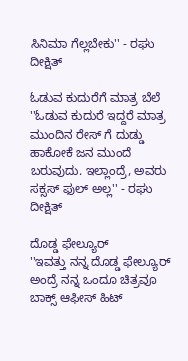ಸಿನಿಮಾ ಗೆಲ್ಲಬೇಕು'' - ರಘು ದೀಕ್ಷಿತ್

ಓಡುವ ಕುದುರೆಗೆ ಮಾತ್ರ ಬೆಲೆ
''ಓಡುವ ಕುದುರೆ ಇದ್ದರೆ ಮಾತ್ರ ಮುಂದಿನ ರೇಸ್ ಗೆ ದುಡ್ಡು ಹಾಕೋಕೆ ಜನ ಮುಂದೆ ಬರುವುದು. ಇಲ್ಲಾಂದ್ರೆ, ಅವರು ಸಕ್ಸಸ್ ಫುಲ್ ಅಲ್ಲ'' - ರಘು ದೀಕ್ಷಿತ್

ದೊಡ್ಡ ಫೇಲ್ಯೂರ್
''ಇವತ್ತು ನನ್ನ ದೊಡ್ಡ ಫೇಲ್ಯೂರ್ ಅಂದ್ರೆ ನನ್ನ ಒಂದೂ ಚಿತ್ರವೂ ಬಾಕ್ಸ್ ಆಫೀಸ್ ಹಿಟ್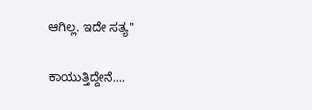ಆಗಿಲ್ಲ. ಇದೇ ಸತ್ಯ''

ಕಾಯುತ್ತಿದ್ದೇನೆ....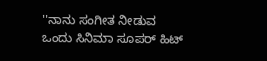''ನಾನು ಸಂಗೀತ ನೀಡುವ ಒಂದು ಸಿನಿಮಾ ಸೂಪರ್ ಹಿಟ್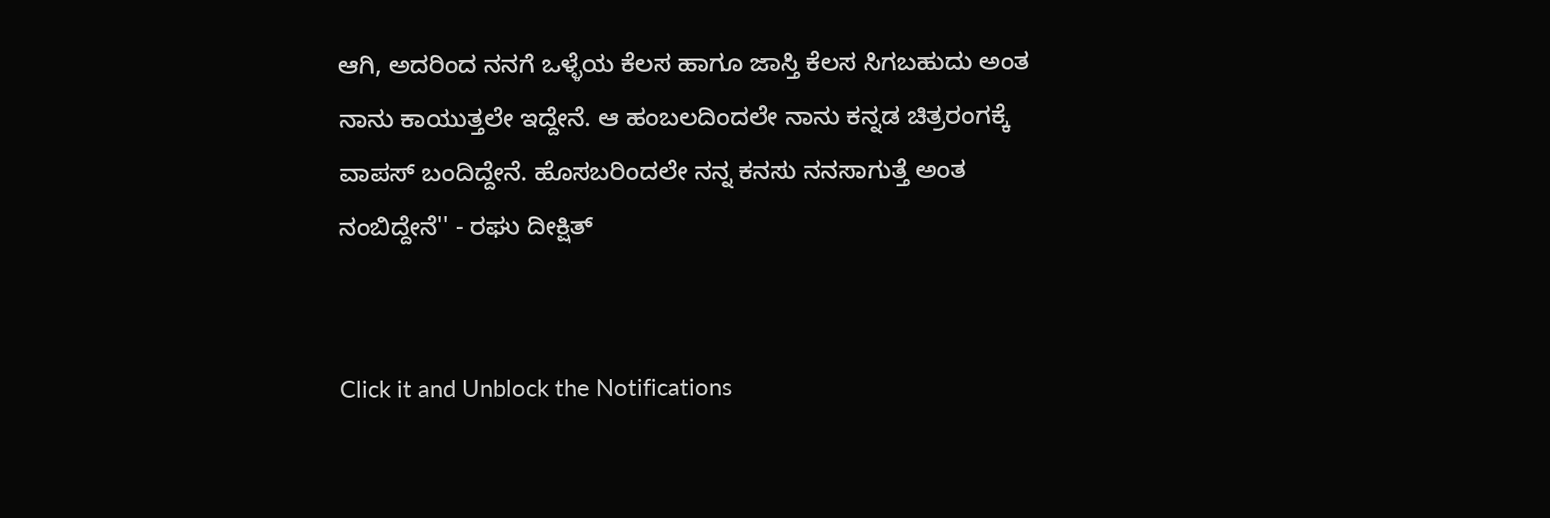ಆಗಿ, ಅದರಿಂದ ನನಗೆ ಒಳ್ಳೆಯ ಕೆಲಸ ಹಾಗೂ ಜಾಸ್ತಿ ಕೆಲಸ ಸಿಗಬಹುದು ಅಂತ ನಾನು ಕಾಯುತ್ತಲೇ ಇದ್ದೇನೆ. ಆ ಹಂಬಲದಿಂದಲೇ ನಾನು ಕನ್ನಡ ಚಿತ್ರರಂಗಕ್ಕೆ ವಾಪಸ್ ಬಂದಿದ್ದೇನೆ. ಹೊಸಬರಿಂದಲೇ ನನ್ನ ಕನಸು ನನಸಾಗುತ್ತೆ ಅಂತ ನಂಬಿದ್ದೇನೆ'' - ರಘು ದೀಕ್ಷಿತ್


Click it and Unblock the Notifications